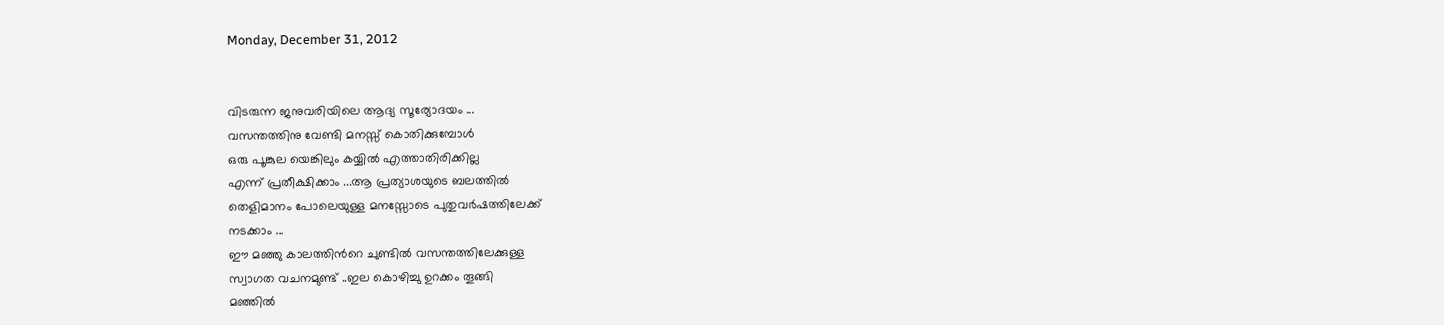Monday, December 31, 2012


വിടരുന്ന ജനുവരിയിലെ ആദ്യ സൂര്യോദയം ...
വസന്തത്തിനു വേണ്ടി മനസ്സ് കൊതിക്കുമ്പോള്‍
ഒരു പൂങ്കുല യെങ്കിലും കയ്യില്‍ എത്താതിരിക്കില്ല
എന്ന് പ്രതീക്ഷിക്കാം ...ആ പ്രത്യാശയുടെ ബലത്തില്‍
തെളിമാനം പോലെയുള്ള മനസ്സോടെ പുതുവര്‍ഷത്തിലേക്ക്
നടക്കാം ...
ഈ മഞ്ഞു കാലത്തിന്‍റെ ചുണ്ടില്‍ വസന്തത്തിലേക്കുള്ള
സ്വാഗത വചനമുണ്ട് ..ഇല കൊഴിച്ചു ഉറക്കം തൂങ്ങി
മഞ്ഞില്‍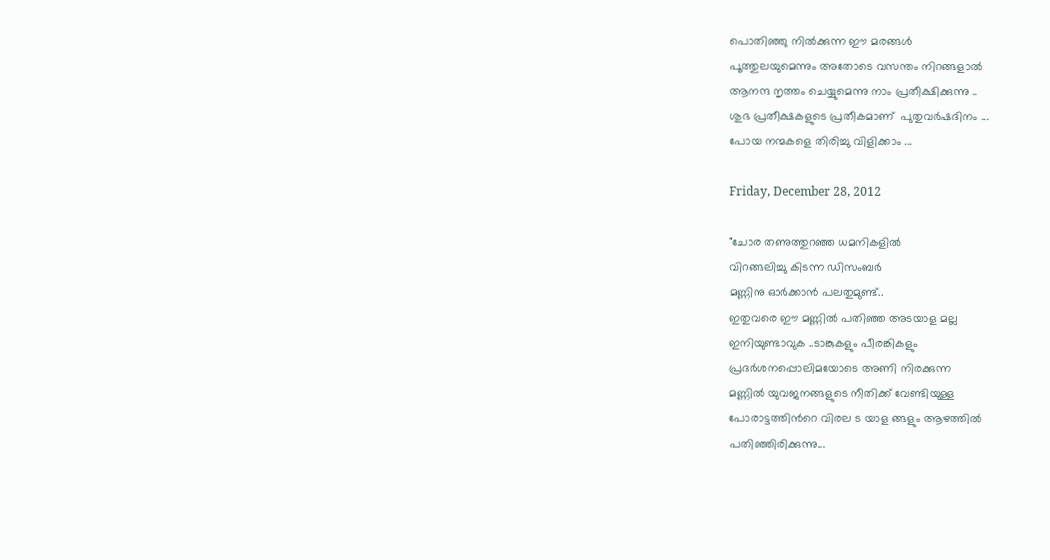പൊതിഞ്ഞു നില്‍ക്കുന്ന ഈ മരങ്ങള്‍
പൂത്തുലയുമെന്നും അതോടെ വസന്തം നിറങ്ങളാല്‍
ആനന്ദ നൃത്തം ചെയ്യുമെന്നു നാം പ്രതീക്ഷിക്കുന്നു ..
ശുഭ പ്രതീക്ഷകളുടെ പ്രതീകമാണ്  പുതുവര്‍ഷദിനം ...
പോയ നന്മകളെ തിരിച്ചു വിളിക്കാം ...

Friday, December 28, 2012

"ചോര തണുത്തുറഞ്ഞ ധമനികളില്‍
വിറങ്ങലിച്ചു കിടന്ന ഡിസംബര്‍
മണ്ണിനു ഓര്‍ക്കാന്‍ പലതുമുണ്ട്..
ഇതുവരെ ഈ മണ്ണില്‍ പതിഞ്ഞ അടയാള മല്ല
ഇനിയുണ്ടാവുക ..ടാങ്കുകളും പീരങ്കികളും
പ്രദര്‍ശനപ്പൊലിമയോടെ അണി നിരക്കുന്ന
മണ്ണില്‍ യുവജനങ്ങളുടെ നീതിക്ക് വേണ്ടിയുള്ള
പോരാട്ടത്തിന്‍റെ വിരല ട യാള ങ്ങളും ആഴത്തില്‍
പതിഞ്ഞിരിക്കുന്നു...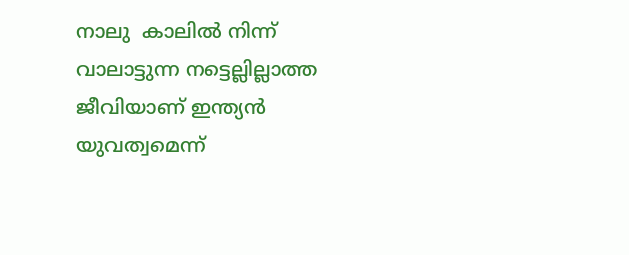നാലു  കാലില്‍ നിന്ന് വാലാട്ടുന്ന നട്ടെല്ലില്ലാത്ത
ജീവിയാണ് ഇന്ത്യന്‍ യുവത്വമെന്ന്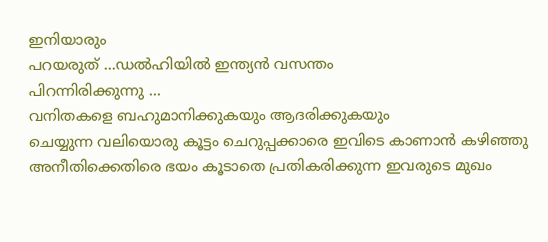ഇനിയാരും
പറയരുത് ...ഡല്‍ഹിയില്‍ ഇന്ത്യന്‍ വസന്തം
പിറന്നിരിക്കുന്നു ...
വനിതകളെ ബഹുമാനിക്കുകയും ആദരിക്കുകയും
ചെയ്യുന്ന വലിയൊരു കൂട്ടം ചെറുപ്പക്കാരെ ഇവിടെ കാണാന്‍ കഴിഞ്ഞു
അനീതിക്കെതിരെ ഭയം കൂടാതെ പ്രതികരിക്കുന്ന ഇവരുടെ മുഖം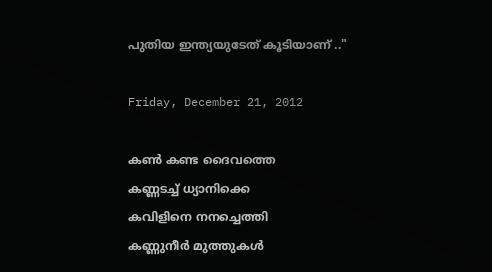പുതിയ ഇന്ത്യയുടേത് കൂടിയാണ് .."

Friday, December 21, 2012

കണ്‍ കണ്ട ദൈവത്തെ
കണ്ണടച്ച് ധ്യാനിക്കെ
കവിളിനെ നനച്ചെത്തി
കണ്ണുനീര്‍ മുത്തുകള്‍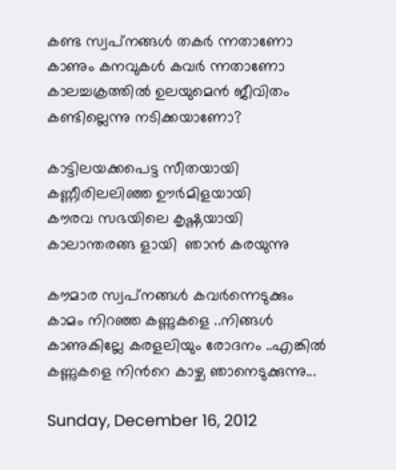കണ്ട സ്വപ്‌നങ്ങള്‍ തകര്‍ ന്നതാണോ
കാണും കനവുകള്‍ കവര്‍ ന്നതാണോ
കാലച്ചക്രത്തില്‍ ഉലയുമെന്‍ ജീവിതം
കണ്ടില്ലെന്നു നടിക്കയാണോ?

കാട്ടിലയക്കപെട്ട സീതയായി
കണ്ണീരിലലിഞ്ഞ ഊര്‍മിളയായി
കൗരവ സഭയിലെ കൃഷ്ണയായി
കാലാന്തരങ്ങ ളായി  ഞാന്‍ കരയുന്നു

കൗമാര സ്വപ്‌നങ്ങള്‍ കവര്‍ന്നെടുക്കും
കാമം നിറഞ്ഞ കണ്ണുകളെ ..നിങ്ങള്‍
കാണുകില്ലേ കരളലിയും രോദനം ..എങ്കില്‍
കണ്ണുകളെ നിന്‍റെ കാഴ്ച ഞാനെടുക്കുന്നു...

Sunday, December 16, 2012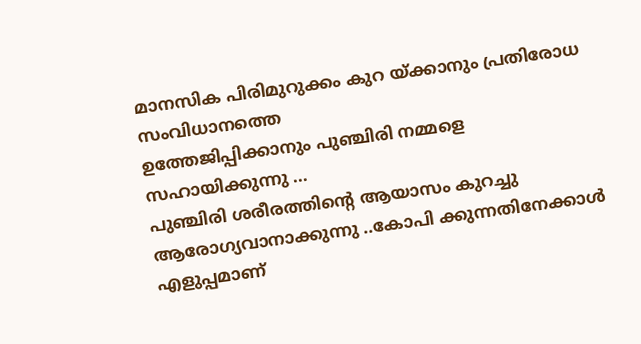മാനസിക പിരിമുറുക്കം കുറ യ്ക്കാനും പ്രതിരോധ സംവിധാനത്തെ
ഉത്തേജിപ്പിക്കാനും പുഞ്ചിരി നമ്മളെ സഹായിക്കുന്നു ...
പുഞ്ചിരി ശരീരത്തിന്‍റെ ആയാസം കുറച്ചു
ആരോഗ്യവാനാക്കുന്നു ..കോപി ക്കുന്നതിനേക്കാള്‍
എളുപ്പമാണ്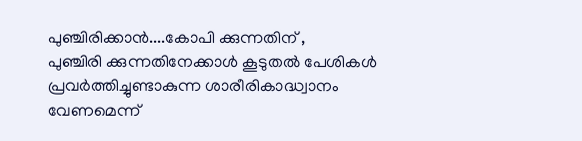പുഞ്ചിരിക്കാന്‍....കോപി ക്കുന്നതിന് ,
പുഞ്ചിരി ക്കുന്നതിനേക്കാള്‍ കൂടുതല്‍ പേശികള്‍
പ്രവര്‍ത്തിച്ചുണ്ടാകുന്ന ശാരീരികാദ്ധ്വാനം
വേണമെന്ന്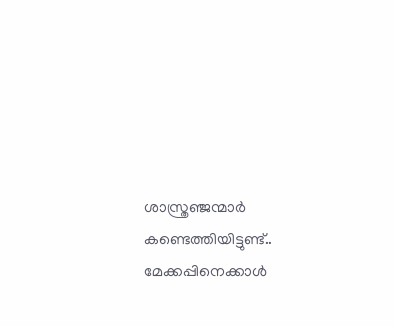ശാസ്ത്രഞ്ജന്മാര്‍ കണ്ടെത്തിയിട്ടുണ്ട്..
മേക്കപ്പിനെക്കാള്‍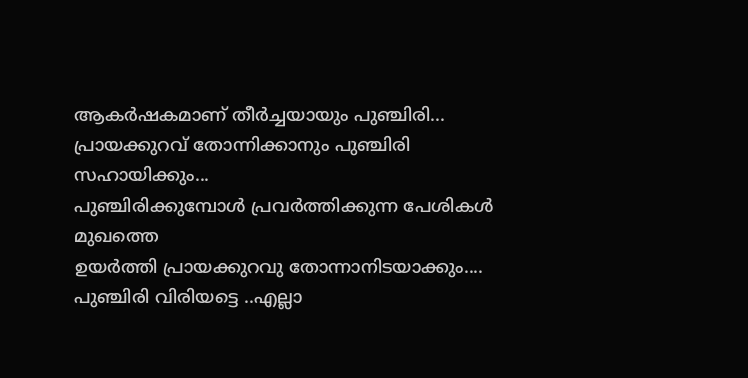ആകര്‍ഷകമാണ് തീര്‍ച്ചയായും പുഞ്ചിരി...
പ്രായക്കുറവ് തോന്നിക്കാനും പുഞ്ചിരി സഹായിക്കും...
പുഞ്ചിരിക്കുമ്പോള്‍ പ്രവര്‍ത്തിക്കുന്ന പേശികള്‍ മുഖത്തെ
ഉയര്‍ത്തി പ്രായക്കുറവു തോന്നാനിടയാക്കും....
പുഞ്ചിരി വിരിയട്ടെ ..എല്ലാ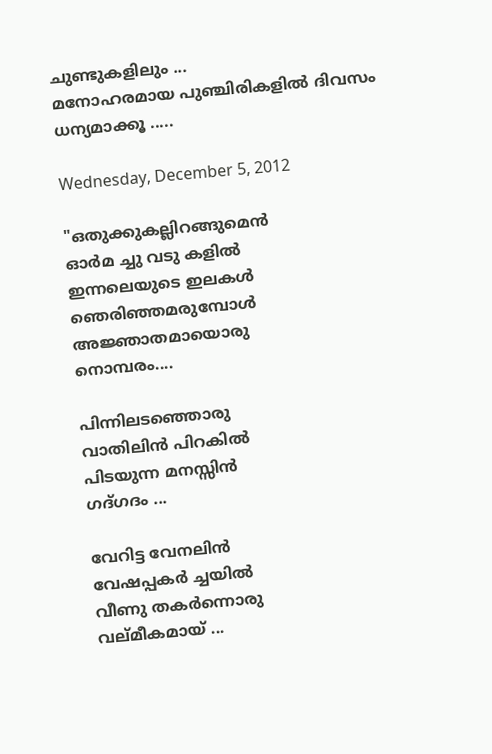ചുണ്ടുകളിലും ...
മനോഹരമായ പുഞ്ചിരികളില്‍ ദിവസം ധന്യമാക്കൂ .....

Wednesday, December 5, 2012

"ഒതുക്കുകല്ലിറങ്ങുമെന്‍
ഓര്‍മ ച്ചു വടു കളില്‍
ഇന്നലെയുടെ ഇലകള്‍
ഞെരിഞ്ഞമരുമ്പോള്‍
അജ്ഞാതമായൊരു
നൊമ്പരം....

പിന്നിലടഞ്ഞൊരു
വാതിലിന്‍ പിറകില്‍
പിടയുന്ന മനസ്സിന്‍
ഗദ്ഗദം ...

വേറിട്ട വേനലിന്‍
വേഷപ്പകര്‍ ച്ചയില്‍
വീണു തകര്‍ന്നൊരു
വല്മീകമായ് ...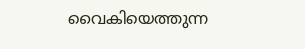വൈകിയെത്തുന്ന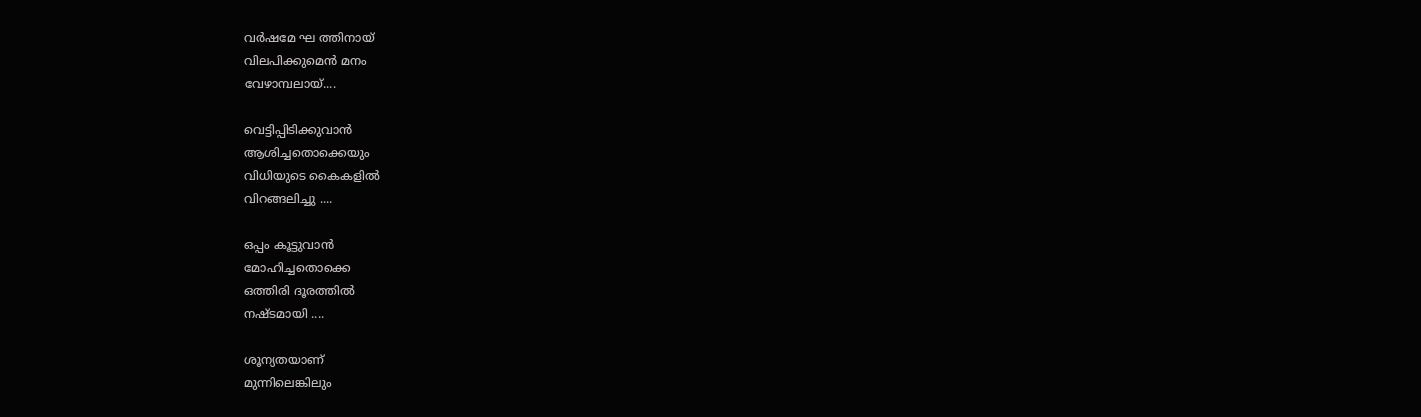വര്‍ഷമേ ഘ ത്തിനായ്
വിലപിക്കുമെന്‍ മനം
വേഴാമ്പലായ്....

വെട്ടിപ്പിടിക്കുവാന്‍
ആശിച്ചതൊക്കെയും
വിധിയുടെ കൈകളില്‍
വിറങ്ങലിച്ചു ....

ഒപ്പം കൂട്ടുവാന്‍
മോഹിച്ചതൊക്കെ
ഒത്തിരി ദൂരത്തില്‍
നഷ്ടമായി ....

ശൂന്യതയാണ്
മുന്നിലെങ്കിലും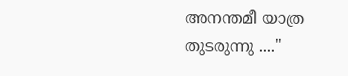അനന്തമീ യാത്ര
തുടരുന്നു ...."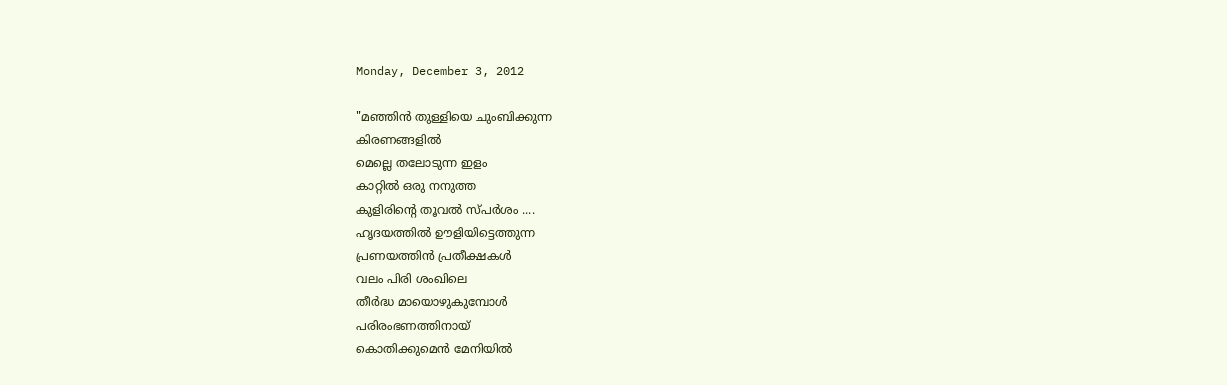Monday, December 3, 2012

"മഞ്ഞിന്‍ തുള്ളിയെ ചുംബിക്കുന്ന
കിരണങ്ങളില്‍
മെല്ലെ തലോടുന്ന ഇളം
കാറ്റില്‍ ഒരു നനുത്ത
കുളിരിന്റെ തൂവല്‍ സ്പര്‍ശം ....
ഹൃദയത്തില്‍ ഊളിയിട്ടെത്തുന്ന
പ്രണയത്തിന്‍ പ്രതീക്ഷകള്‍
വലം പിരി ശംഖിലെ
തീര്‍ദ്ധ മായൊഴുകുമ്പോള്‍
പരിരംഭണത്തിനായ്
കൊതിക്കുമെന്‍ മേനിയില്‍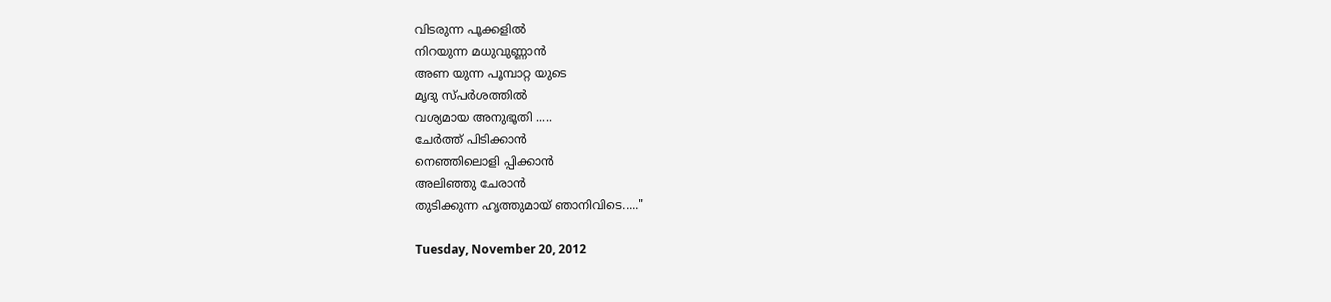വിടരുന്ന പൂക്കളില്‍
നിറയുന്ന മധുവുണ്ണാന്‍
അണ യുന്ന പൂമ്പാറ്റ യുടെ
മൃദു സ്പര്‍ശത്തില്‍
വശ്യമായ അനുഭൂതി .....
ചേര്‍ത്ത് പിടിക്കാന്‍
നെഞ്ഞിലൊളി പ്പിക്കാന്‍
അലിഞ്ഞു ചേരാന്‍
തുടിക്കുന്ന ഹൃത്തുമായ് ഞാനിവിടെ....."

Tuesday, November 20, 2012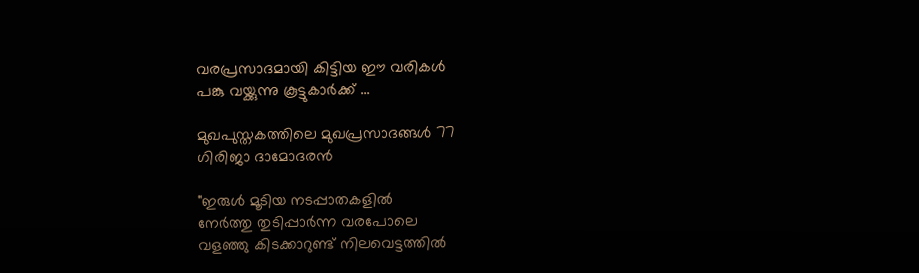വരപ്രസാദമായി കിട്ടിയ ഈ വരികള്‍
പങ്കു വയ്ക്കുന്നു കൂട്ടുകാര്‍ക്ക് ...

മുഖപുസ്തകത്തിലെ മുഖപ്രസാദങ്ങള്‍ 77
ഗിരിജാ ദാമോദരന്‍

"ഇരുള്‍ മൂടിയ നടപ്പാതകളില്‍
നേര്‍ത്തു തുടിപ്പാര്‍ന്ന വരപോലെ
വളഞ്ഞു കിടക്കാറുണ്ട് നിലവെട്ടത്തില്‍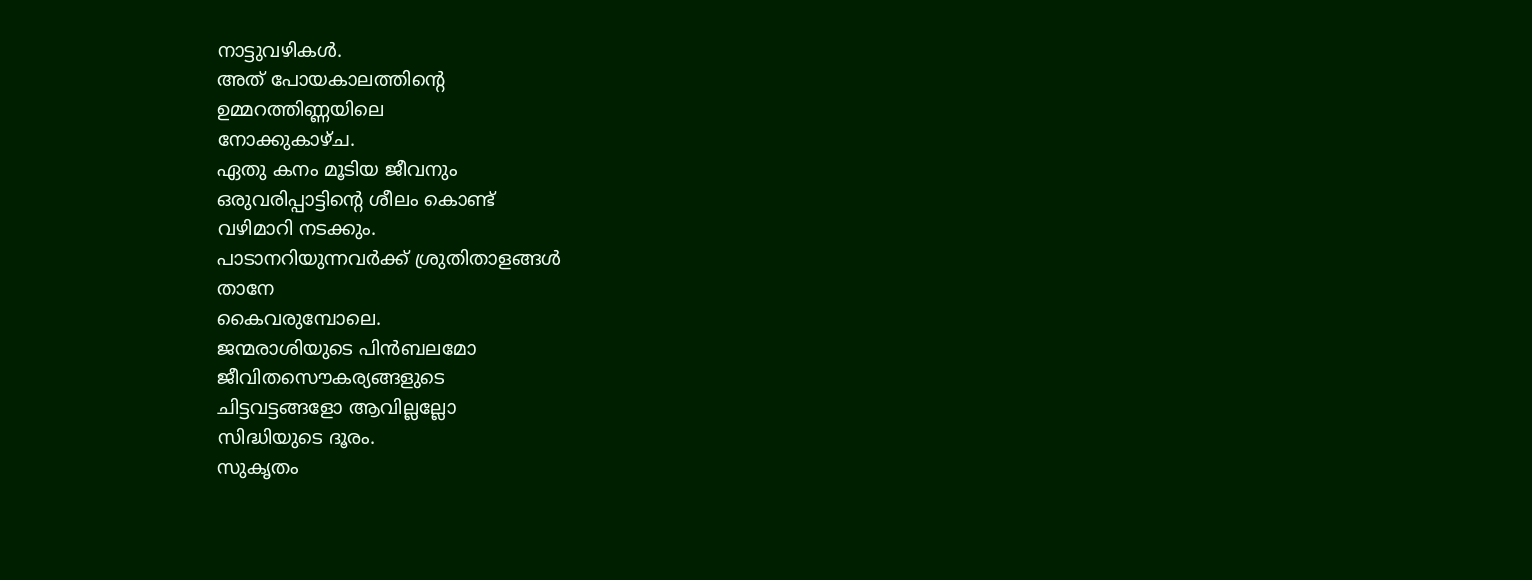നാട്ടുവഴികള്‍.
അത് പോയകാലത്തിന്റെ
ഉമ്മറത്തിണ്ണയിലെ
നോക്കുകാഴ്ച.
ഏതു കനം മൂടിയ ജീവനും
ഒരുവരിപ്പാട്ടിന്റെ ശീലം കൊണ്ട്
വഴിമാറി നടക്കും.
പാടാനറിയുന്നവര്‍ക്ക് ശ്രുതിതാളങ്ങള്‍
താനേ
കൈവരുമ്പോലെ.
ജന്മരാശിയുടെ പിന്‍ബലമോ
ജീവിതസൌകര്യങ്ങളുടെ
ചിട്ടവട്ടങ്ങളോ ആവില്ലല്ലോ
സിദ്ധിയുടെ ദൂരം.
സുകൃതം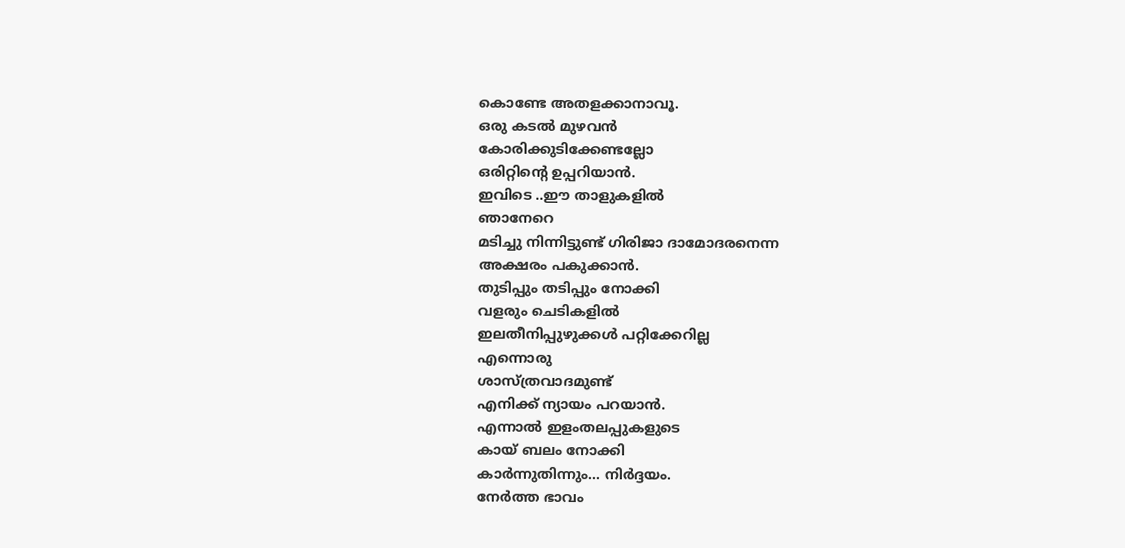കൊണ്ടേ അതളക്കാനാവൂ.
ഒരു കടല്‍ മുഴവന്‍
കോരിക്കുടിക്കേണ്ടല്ലോ
ഒരിറ്റിന്റെ ഉപ്പറിയാന്‍.
ഇവിടെ ..ഈ താളുകളില്‍
ഞാനേറെ
മടിച്ചു നിന്നിട്ടുണ്ട് ഗിരിജാ ദാമോദരനെന്ന
അക്ഷരം പകുക്കാന്‍.
തുടിപ്പും തടിപ്പും നോക്കി
വളരും ചെടികളില്‍
ഇലതീനിപ്പുഴുക്കള്‍ പറ്റിക്കേറില്ല
എന്നൊരു
ശാസ്ത്രവാദമുണ്ട്
എനിക്ക് ന്യായം പറയാന്‍.
എന്നാല്‍ ഇളംതലപ്പുകളുടെ
കായ് ബലം നോക്കി
കാര്‍ന്നുതിന്നും... നിര്‍ദ്ദയം.
നേര്‍ത്ത ഭാവം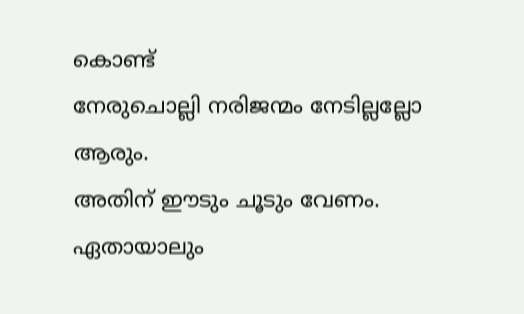കൊണ്ട്
നേരുചൊല്ലി നരിജന്മം നേടില്ലല്ലോ
ആരും.
അതിന് ഈടും ചൂടും വേണം.
ഏതായാലും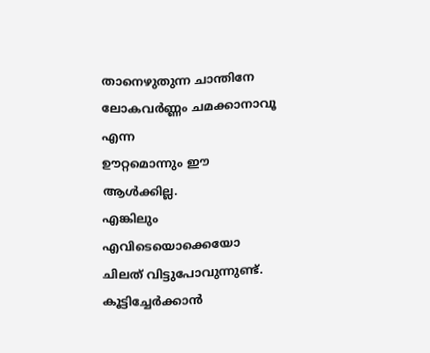താനെഴുതുന്ന ചാന്തിനേ
ലോകവര്‍ണ്ണം ചമക്കാനാവൂ എന്ന
ഊറ്റമൊന്നും ഈ ആള്‍ക്കില്ല.
എങ്കിലും എവിടെയൊക്കെയോ
ചിലത് വിട്ടുപോവുന്നുണ്ട്.
കൂട്ടിച്ചേര്‍ക്കാന്‍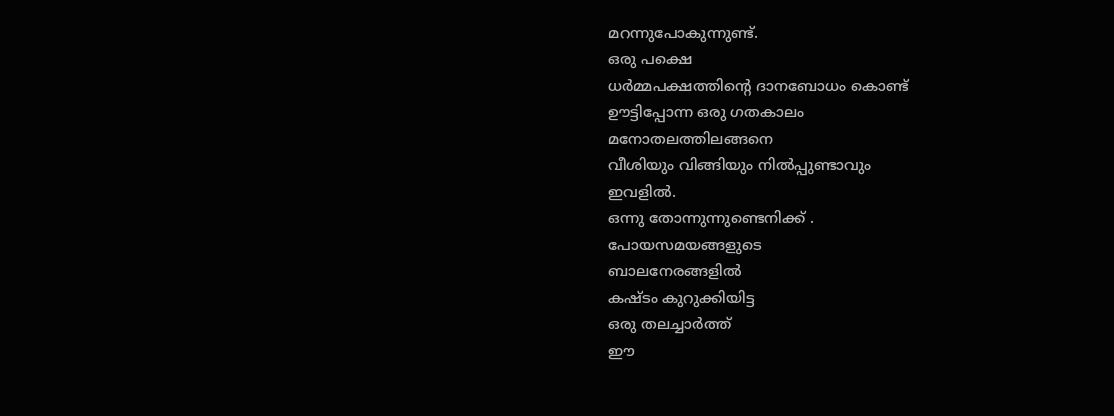മറന്നുപോകുന്നുണ്ട്.
ഒരു പക്ഷെ
ധര്‍മ്മപക്ഷത്തിന്റെ ദാനബോധം കൊണ്ട്
ഊട്ടിപ്പോന്ന ഒരു ഗതകാലം
മനോതലത്തിലങ്ങനെ
വീശിയും വിങ്ങിയും നില്‍പ്പുണ്ടാവും
ഇവളില്‍.
ഒന്നു തോന്നുന്നുണ്ടെനിക്ക് .
പോയസമയങ്ങളുടെ
ബാലനേരങ്ങളില്‍
കഷ്ടം കുറുക്കിയിട്ട
ഒരു തലച്ചാര്‍ത്ത്
ഈ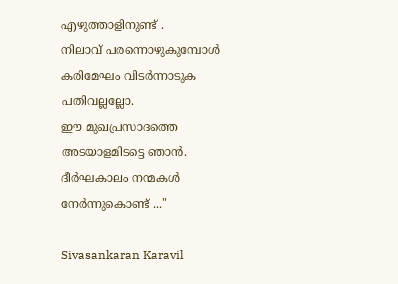എഴുത്താളിനുണ്ട് .
നിലാവ് പരന്നൊഴുകുമ്പോള്‍
കരിമേഘം വിടര്‍ന്നാടുക
പതിവല്ലല്ലോ.
ഈ മുഖപ്രസാദത്തെ
അടയാളമിടട്ടെ ഞാന്‍.
ദീര്‍ഘകാലം നന്മകള്‍
നേര്‍ന്നുകൊണ്ട് ..."

Sivasankaran Karavil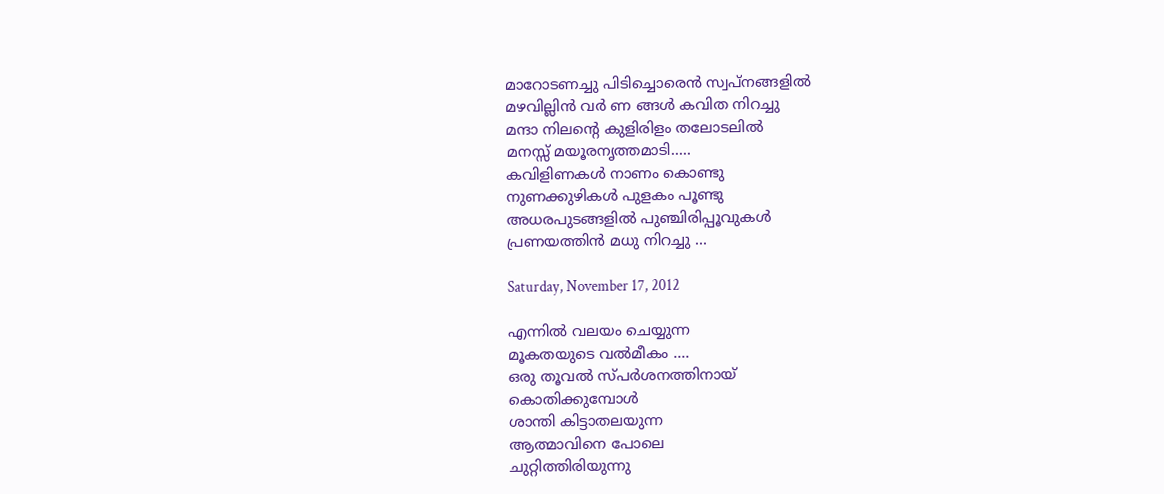മാറോടണച്ചു പിടിച്ചൊരെന്‍ സ്വപ്നങ്ങളില്‍
മഴവില്ലിന്‍ വര്‍ ണ ങ്ങള്‍ കവിത നിറച്ചു
മന്ദാ നിലന്റെ കുളിരിളം തലോടലില്‍
മനസ്സ് മയൂരനൃത്തമാടി.....
കവിളിണകള്‍ നാണം കൊണ്ടു
നുണക്കുഴികള്‍ പുളകം പൂണ്ടു
അധരപുടങ്ങളില്‍ പുഞ്ചിരിപ്പൂവുകള്‍
പ്രണയത്തിന്‍ മധു നിറച്ചു ...

Saturday, November 17, 2012

എന്നില്‍ വലയം ചെയ്യുന്ന
മൂകതയുടെ വല്‍മീകം ....
ഒരു തൂവല്‍ സ്പര്‍ശനത്തിനായ്
കൊതിക്കുമ്പോള്‍
ശാന്തി കിട്ടാതലയുന്ന
ആത്മാവിനെ പോലെ
ചുറ്റിത്തിരിയുന്നു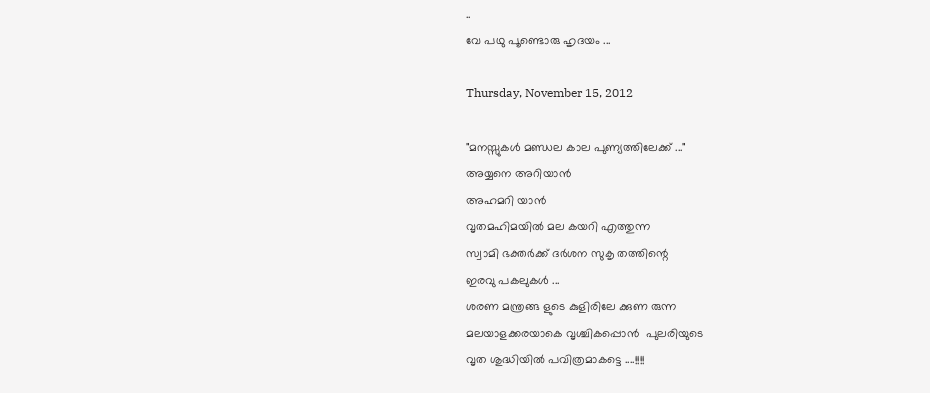..
വേ പഥു പൂണ്ടൊരു ഹൃദയം ...

Thursday, November 15, 2012

"മനസ്സുകള്‍ മണ്ഡല കാല പുണ്യത്തിലേക്ക് ..."
അയ്യനെ അറിയാന്‍
അഹമറി യാന്‍
വൃതമഹിമയില്‍ മല കയറി എത്തുന്ന
സ്വാമി ഭക്തര്‍ക്ക്‌ ദര്‍ശന സുകൃ തത്തിന്റെ
ഇരവു പകലുകള്‍ ...
ശരണ മന്ത്രങ്ങ ളുടെ കുളിരിലേ ക്കുണ രുന്ന
മലയാളക്കരയാകെ വൃശ്ചികപ്പൊന്‍  പുലരിയുടെ
വൃത ശുദ്ധിയില്‍ പവിത്രമാകട്ടെ ....!!!!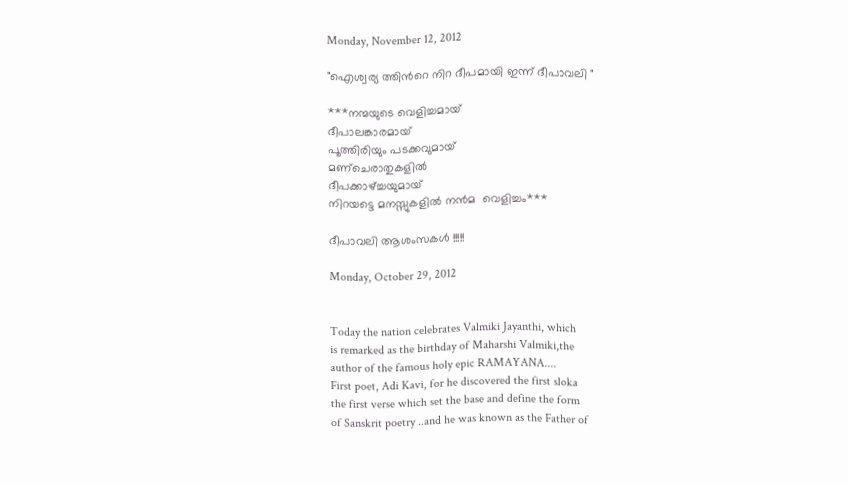Monday, November 12, 2012

"ഐശ്വര്യ ത്തിന്‍റെ നിറ ദീപമായി ഇന്ന് ദീപാവലി "

***നന്മയുടെ വെളിച്ചമായ്
ദീപാലങ്കാരമായ്
പൂത്തിരിയും പടക്കവുമായ്
മണ്ചെരാതുകളില്‍
ദീപക്കാഴ്ച്ചയുമായ്‌
നിറയട്ടെ മനസ്സുകളില്‍ നന്‍മ  വെളിച്ചം***

ദീപാവലി ആശംസകള്‍ !!!!!

Monday, October 29, 2012


Today the nation celebrates Valmiki Jayanthi, which
is remarked as the birthday of Maharshi Valmiki,the
author of the famous holy epic RAMAYANA....
First poet, Adi Kavi, for he discovered the first sloka
the first verse which set the base and define the form
of Sanskrit poetry ..and he was known as the Father of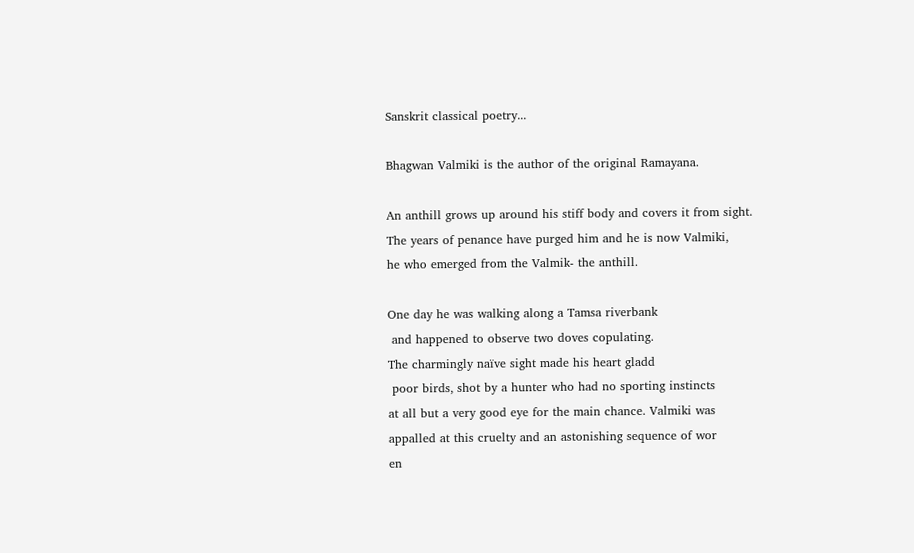Sanskrit classical poetry...

Bhagwan Valmiki is the author of the original Ramayana.

An anthill grows up around his stiff body and covers it from sight.
The years of penance have purged him and he is now Valmiki,
he who emerged from the Valmik- the anthill.

One day he was walking along a Tamsa riverbank
 and happened to observe two doves copulating.
The charmingly naïve sight made his heart gladd
 poor birds, shot by a hunter who had no sporting instincts
at all but a very good eye for the main chance. Valmiki was
appalled at this cruelty and an astonishing sequence of wor
en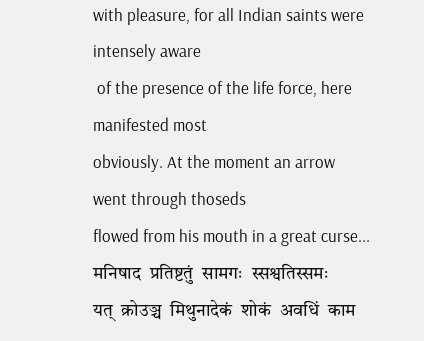with pleasure, for all Indian saints were intensely aware
 of the presence of the life force, here manifested most
obviously. At the moment an arrow went through thoseds
flowed from his mouth in a great curse...
मनिषाद  प्रतिष्टतुं  सामगः  स्सश्वतिस्समः
यत्  क्रोउञ्च  मिथुनादेकं  शोकं  अवधिं  काम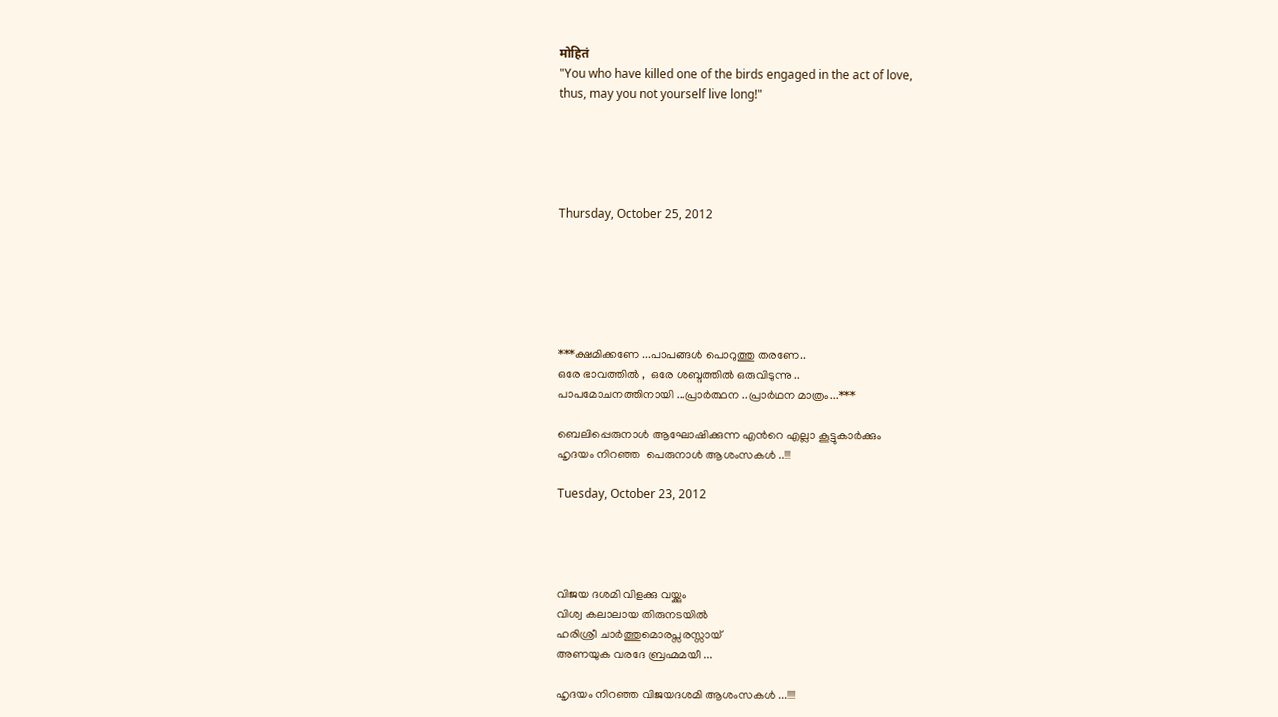मोहितं
"You who have killed one of the birds engaged in the act of love,
thus, may you not yourself live long!"





Thursday, October 25, 2012






***ക്ഷമിക്കണേ ...പാപങ്ങള്‍ പൊറുത്തു തരണേ..
ഒരേ ഭാവത്തില്‍ ,  ഒരേ ശബ്ദത്തില്‍ ഒരുവിടുന്നു ..
പാപമോചനത്തിനായി ...പ്രാര്‍ത്ഥന ..പ്രാര്‍ഥന മാത്രം...***

ബെലിപ്പെരുനാള്‍ ആഘോഷിക്കുന്ന എന്‍റെ എല്ലാ കൂട്ടുകാര്‍ക്കും
ഹൃദയം നിറഞ്ഞ  പെരുനാള്‍ ആശംസകള്‍ ..!!!

Tuesday, October 23, 2012




വിജയ ദശമി വിളക്കു വയ്ക്കും
വിശ്വ കലാലായ തിരുനടയില്‍
ഹരിശ്രീ ചാര്‍ത്തുമൊരപ്സരസ്സായ്
അണയുക വരദേ ബ്രഹ്മമയീ ...

ഹൃദയം നിറഞ്ഞ വിജയദശമി ആശംസകള്‍ ...!!!!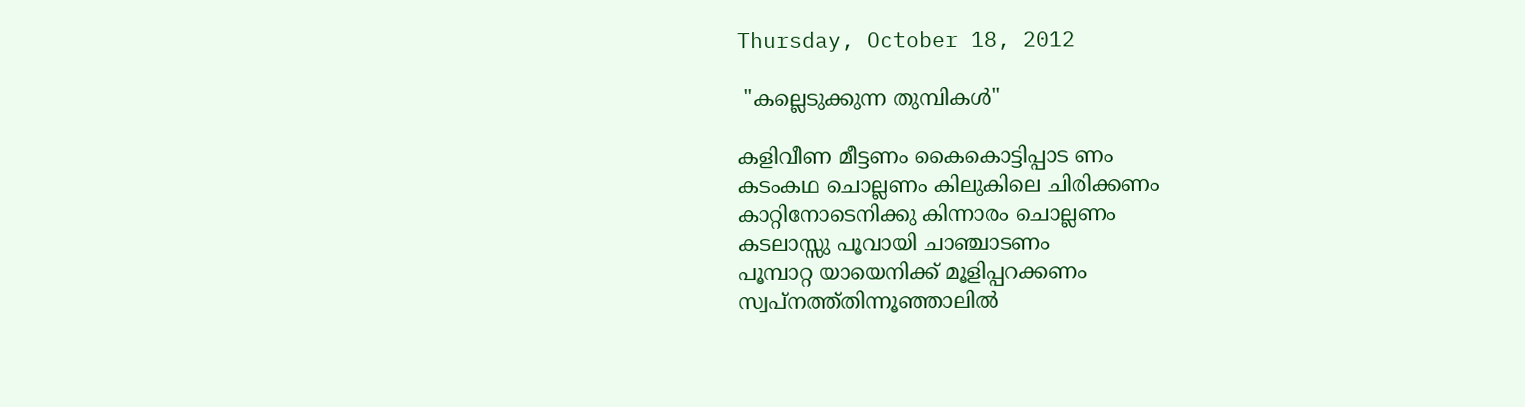Thursday, October 18, 2012

 "കല്ലെടുക്കുന്ന തുമ്പികള്‍"

കളിവീണ മീട്ടണം കൈകൊട്ടിപ്പാട ണം
കടംകഥ ചൊല്ലണം കിലുകിലെ ചിരിക്കണം
കാറ്റിനോടെനിക്കു കിന്നാരം ചൊല്ലണം
കടലാസ്സു പൂവായി ചാഞ്ചാടണം
പൂമ്പാറ്റ യായെനിക്ക് മൂളിപ്പറക്കണം
സ്വപ്നത്ത്തിന്നൂഞ്ഞാലില്‍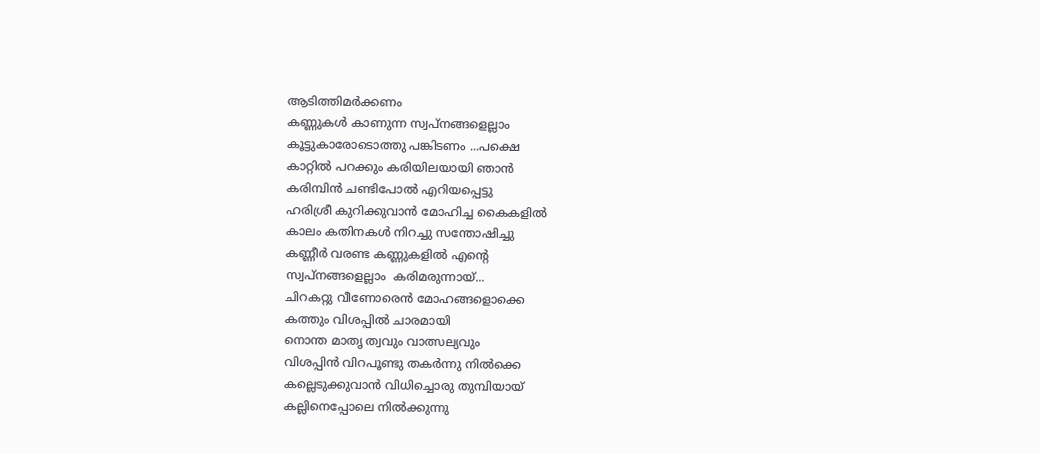ആടിത്തിമര്‍ക്കണം
കണ്ണുകള്‍ കാണുന്ന സ്വപ്നങ്ങളെല്ലാം
കൂട്ടുകാരോടൊത്തു പങ്കിടണം ...പക്ഷെ
കാറ്റില്‍ പറക്കും കരിയിലയായി ഞാന്‍
കരിമ്പിന്‍ ചണ്ടിപോല്‍ എറിയപ്പെട്ടു
ഹരിശ്രീ കുറിക്കുവാന്‍ മോഹിച്ച കൈകളില്‍
കാലം കതിനകള്‍ നിറച്ചു സന്തോഷിച്ചു
കണ്ണീര്‍ വരണ്ട കണ്ണുകളില്‍ എന്‍റെ
സ്വപ്നങ്ങളെല്ലാം  കരിമരുന്നായ്‌...
ചിറകറ്റു വീണോരെന്‍ മോഹങ്ങളൊക്കെ
കത്തും വിശപ്പില്‍ ചാരമായി
നൊന്ത മാതൃ ത്വവും വാത്സല്യവും
വിശപ്പിന്‍ വിറപൂണ്ടു തകര്‍ന്നു നില്‍ക്കെ
കല്ലെടുക്കുവാന്‍ വിധിച്ചൊരു തുമ്പിയായ്
കല്ലിനെപ്പോലെ നില്‍ക്കുന്നു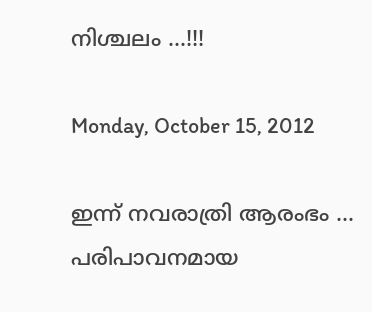നിശ്ചലം ...!!!

Monday, October 15, 2012

ഇന്ന് നവരാത്രി ആരംഭം ...
പരിപാവനമായ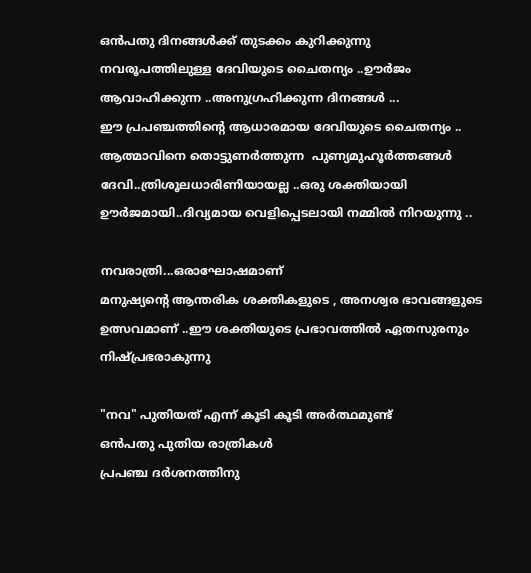ഒന്‍പതു ദിനങ്ങള്‍ക്ക്‌ തുടക്കം കുറിക്കുന്നു
നവരൂപത്തിലുള്ള ദേവിയുടെ ചൈതന്യം ..ഊര്‍ജം
ആവാഹിക്കുന്ന ..അനുഗ്രഹിക്കുന്ന ദിനങ്ങള്‍ ...
ഈ പ്രപഞ്ചത്തിന്റെ ആധാരമായ ദേവിയുടെ ചൈതന്യം ..
ആത്മാവിനെ തൊട്ടുണര്‍ത്തുന്ന  പുണ്യമുഹൂര്‍ത്തങ്ങള്‍
ദേവി..ത്രിശൂലധാരിണിയായല്ല ..ഒരു ശക്തിയായി
ഊര്‍ജമായി..ദിവ്യമായ വെളിപ്പെടലായി നമ്മില്‍ നിറയുന്നു ..

നവരാത്രി...ഒരാഘോഷമാണ്
മനുഷ്യന്‍റെ ആന്തരിക ശക്തികളുടെ , അനശ്വര ഭാവങ്ങളുടെ
ഉത്സവമാണ് ..ഈ ശക്തിയുടെ പ്രഭാവത്തില്‍ ഏതസുരനും നിഷ്പ്രഭരാകുന്നു

"നവ" പുതിയത് എന്ന് കൂടി കൂടി അര്‍ത്ഥമുണ്ട്
ഒന്‍പതു പുതിയ രാത്രികള്‍
പ്രപഞ്ച ദര്‍ശനത്തിനു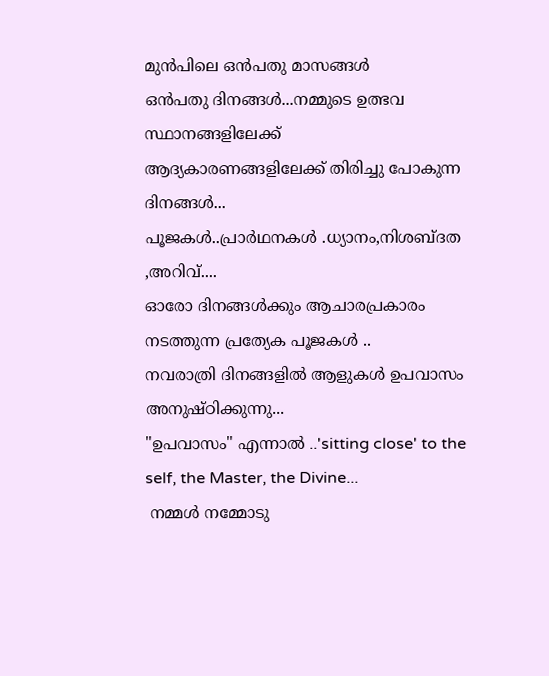മുന്‍പിലെ ഒന്‍പതു മാസങ്ങള്‍
ഒന്‍പതു ദിനങ്ങള്‍...നമ്മുടെ ഉത്ഭവ സ്ഥാനങ്ങളിലേക്ക്
ആദ്യകാരണങ്ങളിലേക്ക് തിരിച്ചു പോകുന്ന ദിനങ്ങള്‍...
പൂജകള്‍..പ്രാര്‍ഥനകള്‍ .ധ്യാനം,നിശബ്ദത ,അറിവ്....
ഓരോ ദിനങ്ങള്‍ക്കും ആചാരപ്രകാരം നടത്തുന്ന പ്രത്യേക പൂജകള്‍ ..
നവരാത്രി ദിനങ്ങളില്‍ ആളുകള്‍ ഉപവാസം അനുഷ്ഠിക്കുന്നു...
"ഉപവാസം" എന്നാല്‍ ..'sitting close' to the self, the Master, the Divine...
 നമ്മള്‍ നമ്മോടു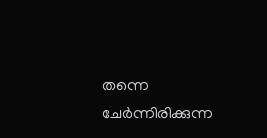തന്നെ ചേര്‍ന്നിരിക്കുന്ന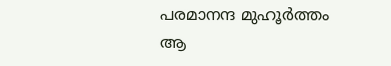പരമാനന്ദ മുഹൂര്‍ത്തം
ആ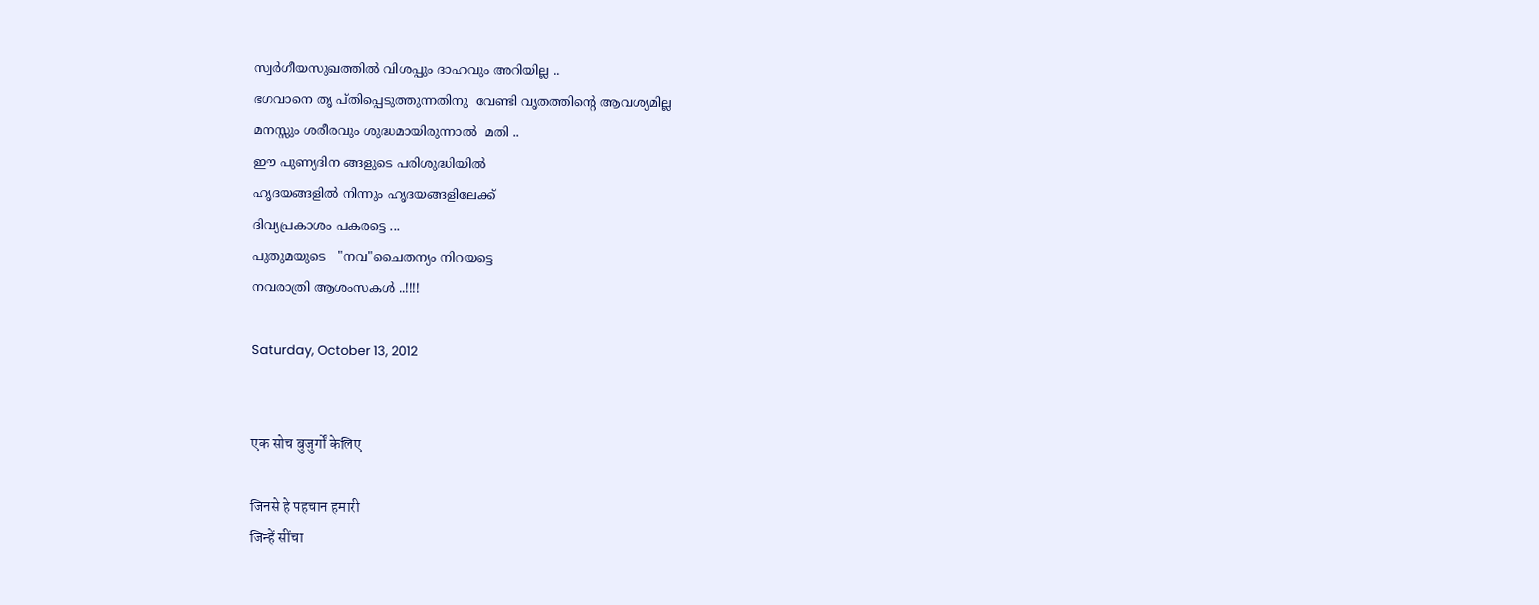സ്വര്‍ഗീയസുഖത്തില്‍ വിശപ്പും ദാഹവും അറിയില്ല ..
ഭഗവാനെ തൃ പ്തിപ്പെടുത്തുന്നതിനു  വേണ്ടി വൃതത്തിന്റെ ആവശ്യമില്ല
മനസ്സും ശരീരവും ശുദ്ധമായിരുന്നാല്‍  മതി ..
ഈ പുണ്യദിന ങ്ങളുടെ പരിശുദ്ധിയില്‍
ഹൃദയങ്ങളില്‍ നിന്നും ഹൃദയങ്ങളിലേക്ക്
ദിവ്യപ്രകാശം പകരട്ടെ ...
പുതുമയുടെ   "നവ"ചൈതന്യം നിറയട്ടെ
നവരാത്രി ആശംസകള്‍ ..!!!!

Saturday, October 13, 2012


एक सोच बुजुर्गों केलिए

जिनसे हे पहचान हमारी
जिन्हें सींचा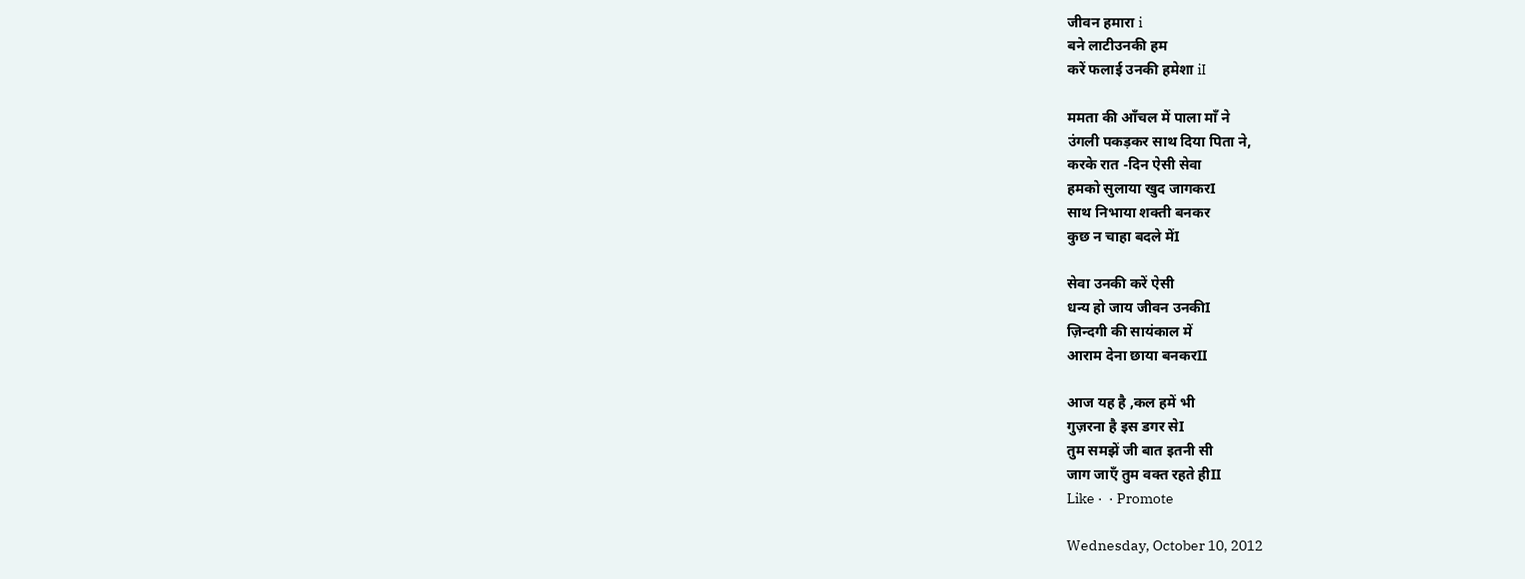जीवन हमारा i
बने लाटीउनकी हम
करें फलाई उनकी हमेशा iI

ममता की आँचल में पाला माँ ने
उंगली पकड़कर साथ दिया पिता ने,
करके रात -दिन ऐसी सेवा
हमको सुलाया खुद जागकरI
साथ निभाया शक्ती बनकर
कुछ न चाहा बदले मेंI

सेवा उनकी करें ऐसी
धन्य हो जाय जीवन उनकीI
ज़िन्दगी की सायंकाल में
आराम देना छाया बनकरII

आज यह है ,कल हमें भी
गुज़रना है इस डगर सेI
तुम समझें जी बात इतनी सी
जाग जाएँ तुम वक्त रहते हीII
Like ·  · Promote

Wednesday, October 10, 2012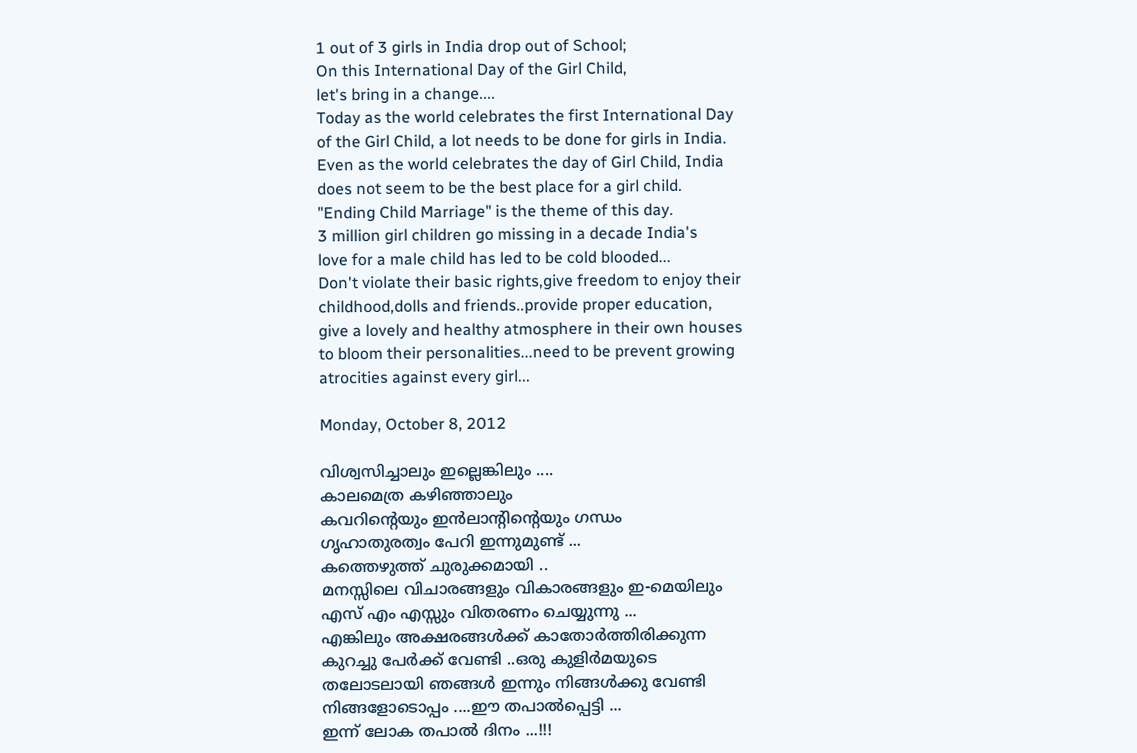1 out of 3 girls in India drop out of School;
On this International Day of the Girl Child,
let's bring in a change....
Today as the world celebrates the first International Day
of the Girl Child, a lot needs to be done for girls in India.
Even as the world celebrates the day of Girl Child, India
does not seem to be the best place for a girl child.
"Ending Child Marriage" is the theme of this day.
3 million girl children go missing in a decade India's
love for a male child has led to be cold blooded...
Don't violate their basic rights,give freedom to enjoy their
childhood,dolls and friends..provide proper education,
give a lovely and healthy atmosphere in their own houses
to bloom their personalities...need to be prevent growing
atrocities against every girl...

Monday, October 8, 2012

വിശ്വസിച്ചാലും ഇല്ലെങ്കിലും ....
കാലമെത്ര കഴിഞ്ഞാലും
കവറിന്റെയും ഇന്‍ലാന്റിന്റെയും ഗന്ധം
ഗൃഹാതുരത്വം പേറി ഇന്നുമുണ്ട് ...
കത്തെഴുത്ത് ചുരുക്കമായി ..
മനസ്സിലെ വിചാരങ്ങളും വികാരങ്ങളും ഇ-മെയിലും
എസ് എം എസ്സും വിതരണം ചെയ്യുന്നു ...
എങ്കിലും അക്ഷരങ്ങള്‍ക്ക് കാതോര്‍ത്തിരിക്കുന്ന
കുറച്ചു പേര്‍ക്ക് വേണ്ടി ..ഒരു കുളിര്‍മയുടെ
തലോടലായി ഞങ്ങള്‍ ഇന്നും നിങ്ങള്‍ക്കു വേണ്ടി
നിങ്ങളോടൊപ്പം ....ഈ തപാല്‍പ്പെട്ടി ...
ഇന്ന് ലോക തപാല്‍ ദിനം ...!!!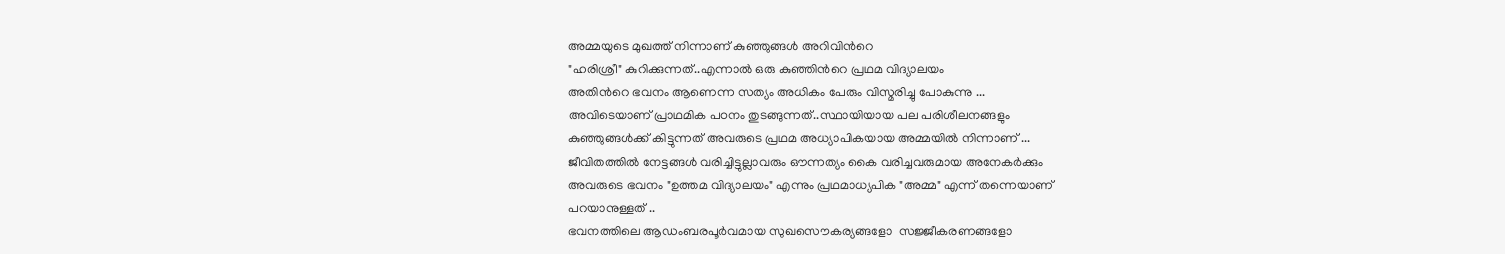അമ്മയുടെ മുഖത്ത് നിന്നാണ് കുഞ്ഞുങ്ങള്‍ അറിവിന്‍റെ
"ഹരിശ്രീ" കുറിക്കുന്നത്..എന്നാല്‍ ഒരു കുഞ്ഞിന്‍റെ പ്രഥമ വിദ്യാലയം
അതിന്‍റെ ഭവനം ആണെന്ന സത്യം അധികം പേരും വിസ്മരിച്ചു പോകുന്നു ...
അവിടെയാണ് പ്രാഥമിക പഠനം തുടങ്ങുന്നത്..സ്ഥായിയായ പല പരിശീലനങ്ങളും
കുഞ്ഞുങ്ങള്‍ക്ക്‌ കിട്ടുന്നത് അവരുടെ പ്രഥമ അധ്യാപികയായ അമ്മയില്‍ നിന്നാണ് ...
ജീവിതത്തില്‍ നേട്ടങ്ങള്‍ വരിച്ചിട്ടുല്ലാവരും ഔന്നത്യം കൈ വരിച്ചവരുമായ അനേകര്‍ക്കും
അവരുടെ ഭവനം "ഉത്തമ വിദ്യാലയം" എന്നും പ്രഥമാധ്യപിക "അമ്മ" എന്ന് തന്നെയാണ്
പറയാനുള്ളത് ..
ഭവനത്തിലെ ആഡംബരപൂര്‍വമായ സുഖസൌകര്യങ്ങളോ  സജ്ജീകരണങ്ങളോ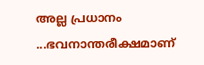അല്ല പ്രധാനം ...ഭവനാന്തരീക്ഷമാണ്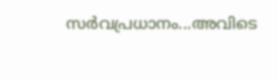സര്‍വപ്രധാനം...അവിടെ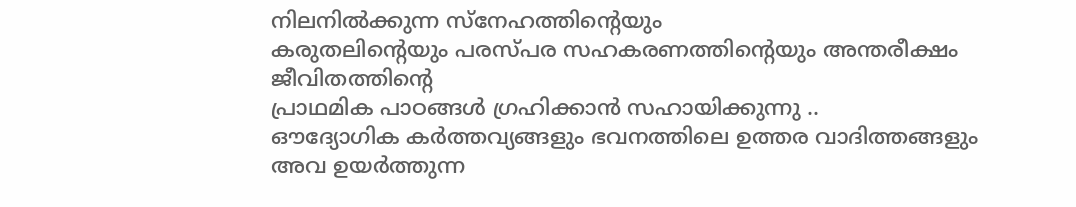നിലനില്‍ക്കുന്ന സ്നേഹത്തിന്‍റെയും
കരുതലിന്റെയും പരസ്പര സഹകരണത്തിന്റെയും അന്തരീക്ഷം ജീവിതത്തിന്‍റെ
പ്രാഥമിക പാഠങ്ങള്‍ ഗ്രഹിക്കാന്‍ സഹായിക്കുന്നു ..
ഔദ്യോഗിക കര്‍ത്തവ്യങ്ങളും ഭവനത്തിലെ ഉത്തര വാദിത്തങ്ങളും അവ ഉയര്‍ത്തുന്ന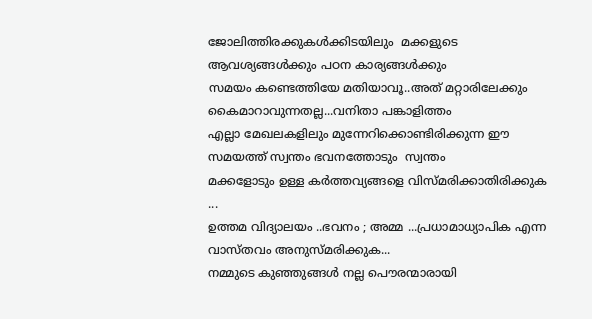ജോലിത്തിരക്കുകള്‍ക്കിടയിലും  മക്കളുടെ ആവശ്യങ്ങള്‍ക്കും പഠന കാര്യങ്ങള്‍ക്കും
സമയം കണ്ടെത്തിയേ മതിയാവൂ..അത് മറ്റാരിലേക്കും കൈമാറാവുന്നതല്ല...വനിതാ പങ്കാളിത്തം
എല്ലാ മേഖലകളിലും മുന്നേറിക്കൊണ്ടിരിക്കുന്ന ഈ സമയത്ത് സ്വന്തം ഭവനത്തോടും  സ്വന്തം
മക്കളോടും ഉള്ള കര്‍ത്തവ്യങ്ങളെ വിസ്മരിക്കാതിരിക്കുക ...
ഉത്തമ വിദ്യാലയം ..ഭവനം ; അമ്മ ...പ്രധാമാധ്യാപിക എന്ന വാസ്തവം അനുസ്മരിക്കുക...
നമ്മുടെ കുഞ്ഞുങ്ങള്‍ നല്ല പൌരന്മാരായി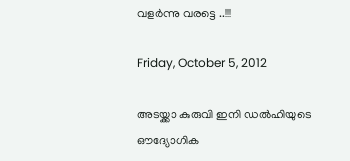വളര്‍ന്നു വരട്ടെ ..!!!

Friday, October 5, 2012

അടയ്ക്കാ കുരുവി ഇനി ഡല്‍ഹിയുടെ
ഔദ്യോഗിക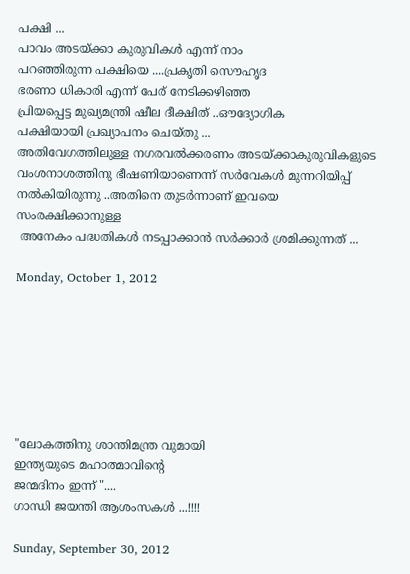പക്ഷി ...
പാവം അടയ്ക്കാ കുരുവികള്‍ എന്ന് നാം
പറഞ്ഞിരുന്ന പക്ഷിയെ ....പ്രകൃതി സൌഹൃദ
ഭരണാ ധികാരി എന്ന് പേര് നേടിക്കഴിഞ്ഞ
പ്രിയപ്പെട്ട മുഖ്യമന്ത്രി ഷീല ദീക്ഷിത് ..ഔദ്യോഗിക
പക്ഷിയായി പ്രഖ്യാപനം ചെയ്തു ...
അതിവേഗത്തിലുള്ള നഗരവല്‍ക്കരണം അടയ്ക്കാകുരുവികളുടെ
വംശനാശത്തിനു ഭീഷണിയാണെന്ന് സര്‍വേകള്‍ മുന്നറിയിപ്പ്
നല്‍കിയിരുന്നു ..അതിനെ തുടര്‍ന്നാണ്‌ ഇവയെ സംരക്ഷിക്കാനുള്ള
 അനേകം പദ്ധതികള്‍ നടപ്പാക്കാന്‍ സര്‍ക്കാര്‍ ശ്രമിക്കുന്നത് ...

Monday, October 1, 2012







"ലോകത്തിനു ശാന്തിമന്ത്ര വുമായി
ഇന്ത്യയുടെ മഹാത്മാവിന്‍റെ
ജന്മദിനം ഇന്ന് "....
ഗാന്ധി ജയന്തി ആശംസകള്‍ ...!!!!

Sunday, September 30, 2012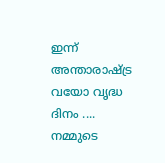ഇന്ന് അന്താരാഷ്‌ട്ര വയോ വൃദ്ധ ദിനം ....
നമ്മുടെ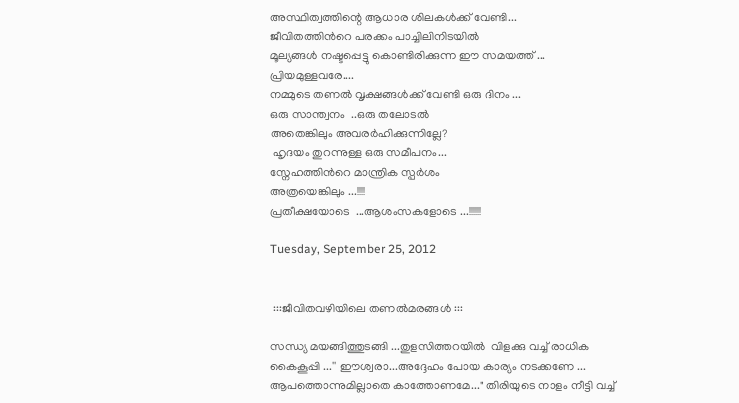അസ്ഥിത്വത്തിന്റെ ആധാര ശിലകള്‍ക്ക്‌ വേണ്ടി...
ജീവിതത്തിന്‍റെ പരക്കം പാച്ചിലിനിടയില്‍
മൂല്യങ്ങള്‍ നഷ്ടപ്പെട്ടു കൊണ്ടിരിക്കുന്ന ഈ സമയത്ത് ...
പ്രിയമുള്ളവരേ....
നമ്മുടെ തണല്‍ വൃക്ഷങ്ങള്‍ക്ക് വേണ്ടി ഒരു ദിനം ...
ഒരു സാന്ത്വനം  ..ഒരു തലോടല്‍
അതെങ്കിലും അവരര്‍ഹിക്കുന്നില്ലേ?
 ഹൃദയം തുറന്നുള്ള ഒരു സമീപനം...
സ്നേഹത്തിന്‍റെ മാന്ത്രിക സ്പര്‍ശം
അത്രയെങ്കിലും ...!!!!
പ്രതീക്ഷയോടെ  ...ആശംസകളോടെ ...!!!!!!

Tuesday, September 25, 2012


 :::ജീവിതവഴിയിലെ തണല്‍മരങ്ങള്‍ :::

സന്ധ്യ മയങ്ങിത്തുടങ്ങി ...തുളസിത്തറയില്‍  വിളക്കു വച്ച് രാധിക
കൈകൂപ്പി ...'' ഈശ്വരാ...അദ്ദേഹം പോയ കാര്യം നടക്കണേ ...
ആപത്തൊന്നുമില്ലാതെ കാത്തോണമേ..." തിരിയുടെ നാളം നീട്ടി വച്ച്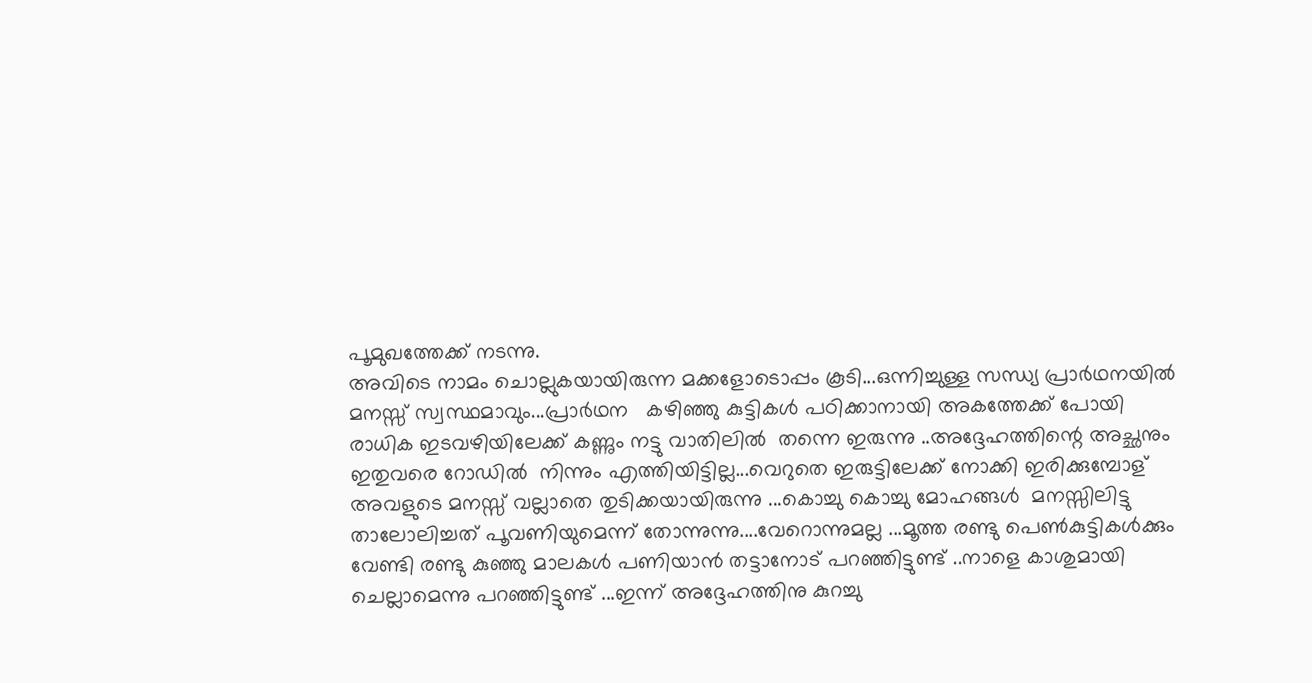പൂമുഖത്തേക്ക്‌ നടന്നു.
അവിടെ നാമം ചൊല്ലുകയായിരുന്ന മക്കളോടൊപ്പം കൂടി...ഒന്നിച്ചുള്ള സന്ധ്യ പ്രാര്‍ഥനയില്‍
മനസ്സ് സ്വസ്ഥമാവും...പ്രാര്‍ഥന   കഴിഞ്ഞു കുട്ടികള്‍ പഠിക്കാനായി അകത്തേക്ക് പോയി
രാധിക ഇടവഴിയിലേക്ക് കണ്ണും നട്ടു വാതിലില്‍  തന്നെ ഇരുന്നു ..അദ്ദേഹത്തിന്റെ അച്ഛനും
ഇതുവരെ റോഡില്‍  നിന്നും എത്തിയിട്ടില്ല...വെറുതെ ഇരുട്ടിലേക്ക് നോക്കി ഇരിക്കുമ്പോള്
അവളുടെ മനസ്സ് വല്ലാതെ തുടിക്കയായിരുന്നു ...കൊച്ചു കൊച്ചു മോഹങ്ങള്‍  മനസ്സിലിട്ടു
താലോലിച്ചത്‌ പൂവണിയുമെന്ന് തോന്നുന്നു....വേറൊന്നുമല്ല ...മൂത്ത രണ്ടു പെണ്‍കുട്ടികള്‍ക്കും
വേണ്ടി രണ്ടു കുഞ്ഞു മാലകള്‍ പണിയാന്‍ തട്ടാനോട് പറഞ്ഞിട്ടുണ്ട് ..നാളെ കാശുമായി
ചെല്ലാമെന്നു പറഞ്ഞിട്ടുണ്ട് ...ഇന്ന് അദ്ദേഹത്തിനു കുറച്ചു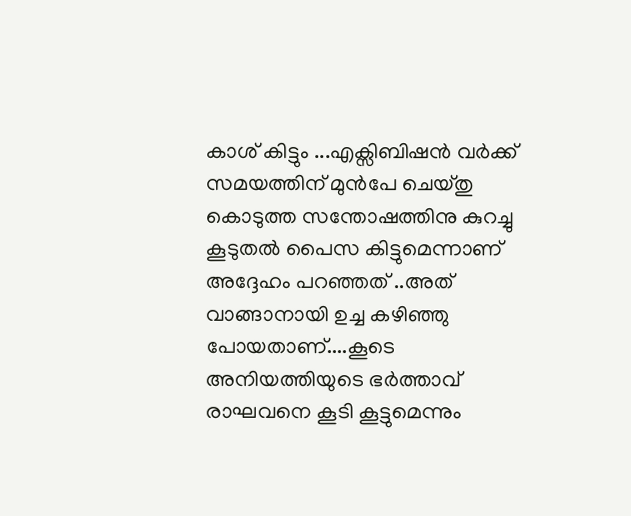കാശ് കിട്ടും ...എക്സിബിഷന്‍ വര്‍ക്ക്‌
സമയത്തിന് മുന്‍പേ ചെയ്തു കൊടുത്ത സന്തോഷത്തിനു കുറച്ചു കൂടുതല്‍ പൈസ കിട്ടുമെന്നാണ്
അദ്ദേഹം പറഞ്ഞത് ..അത് വാങ്ങാനായി ഉച്ച കഴിഞ്ഞു പോയതാണ്....കൂടെ അനിയത്തിയുടെ ഭര്‍ത്താവ്
രാഘവനെ കൂടി കൂട്ടുമെന്നും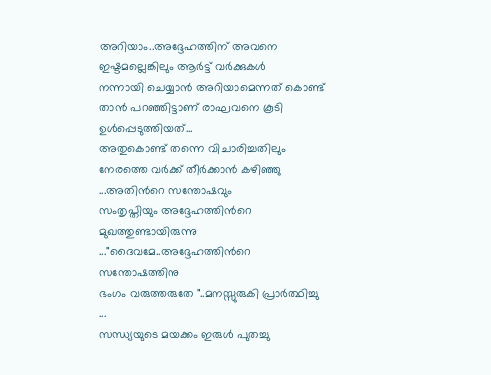അറിയാം..അദ്ദേഹത്തിന് അവനെ ഇഷ്ടമല്ലെങ്കിലും ആര്‍ട്ട്‌ വര്‍ക്കുകള്‍
നന്നായി ചെയ്യാന്‍ അറിയാമെന്നത് കൊണ്ട് താന്‍ പറഞ്ഞിട്ടാണ് രാഘവനെ കൂടി ഉള്‍പ്പെടുത്തിയത്...
അതുകൊണ്ട് തന്നെ വിചാരിച്ചതിലും നേരത്തെ വര്‍ക്ക് തീര്‍ക്കാന്‍ കഴിഞ്ഞു ...അതിന്‍റെ സന്തോഷവും
സംതൃപ്തിയും അദ്ദേഹത്തിന്‍റെ മുഖത്തുണ്ടായിരുന്നു ..."ദൈവമേ..അദ്ദേഹത്തിന്‍റെ സന്തോഷത്തിനു
ഭംഗം വരുത്തരുതേ "..മനസ്സുരുകി പ്രാര്‍ത്ഥിച്ചു ...
സന്ധ്യയുടെ മയക്കം ഇരുള്‍ പുതച്ചു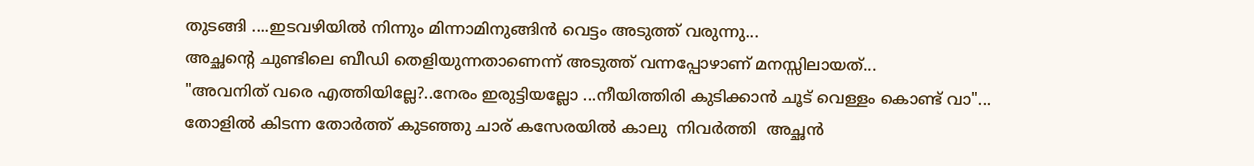തുടങ്ങി ....ഇടവഴിയില്‍ നിന്നും മിന്നാമിനുങ്ങിന്‍ വെട്ടം അടുത്ത് വരുന്നു...
അച്ഛന്റെ ചുണ്ടിലെ ബീഡി തെളിയുന്നതാണെന്ന് അടുത്ത് വന്നപ്പോഴാണ് മനസ്സിലായത്‌...
"അവനിത് വരെ എത്തിയില്ലേ?..നേരം ഇരുട്ടിയല്ലോ ...നീയിത്തിരി കുടിക്കാന്‍ ചൂട് വെള്ളം കൊണ്ട് വാ"...
തോളില്‍ കിടന്ന തോര്‍ത്ത്‌ കുടഞ്ഞു ചാര് കസേരയില്‍ കാലു  നിവര്‍ത്തി  അച്ഛന്‍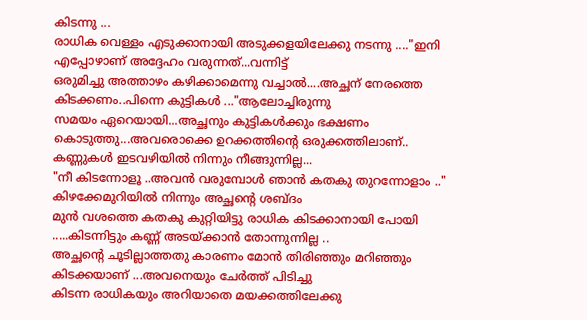കിടന്നു ...
രാധിക വെള്ളം എടുക്കാനായി അടുക്കളയിലേക്കു നടന്നു ...."ഇനി എപ്പോഴാണ് അദ്ദേഹം വരുന്നത്...വന്നിട്ട്
ഒരുമിച്ചു അത്താഴം കഴിക്കാമെന്നു വച്ചാല്‍....അച്ഛന് നേരത്തെ കിടക്കണം..പിന്നെ കുട്ടികള്‍ ..."ആലോച്ചിരുന്നു
സമയം ഏറെയായി...അച്ഛനും കുട്ടികള്‍ക്കും ഭക്ഷണം കൊടുത്തു...അവരൊക്കെ ഉറക്കത്തിന്‍റെ ഒരുക്കത്തിലാണ്..
കണ്ണുകള്‍ ഇടവഴിയില്‍ നിന്നും നീങ്ങുന്നില്ല...
"നീ കിടന്നോളൂ ..അവന്‍ വരുമ്പോള്‍ ഞാന്‍ കതകു തുറന്നോളാം .." കിഴക്കേമുറിയില്‍ നിന്നും അച്ഛന്‍റെ ശബ്ദം
മുന്‍ വശത്തെ കതകു കുറ്റിയിട്ടു രാധിക കിടക്കാനായി പോയി .....കിടന്നിട്ടും കണ്ണ് അടയ്ക്കാന്‍ തോന്നുന്നില്ല ..
അച്ഛന്‍റെ ചൂടില്ലാത്തതു കാരണം മോന്‍ തിരിഞ്ഞും മറിഞ്ഞും കിടക്കയാണ് ...അവനെയും ചേര്‍ത്ത് പിടിച്ചു
കിടന്ന രാധികയും അറിയാതെ മയക്കത്തിലേക്കു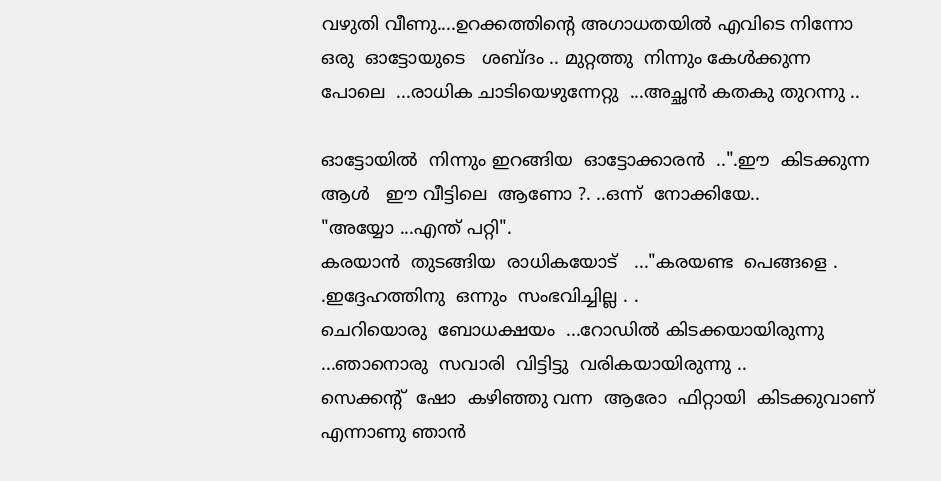വഴുതി വീണു....ഉറക്കത്തിന്‍റെ അഗാധതയില്‍ എവിടെ നിന്നോ
ഒരു  ഓട്ടോയുടെ   ശബ്ദം .. മുറ്റത്തു  നിന്നും കേള്‍ക്കുന്ന  പോലെ  ...രാധിക ചാടിയെഴുന്നേറ്റു  ...അച്ഛന്‍ കതകു തുറന്നു ..

ഓട്ടോയില്‍  നിന്നും ഇറങ്ങിയ  ഓട്ടോക്കാരന്‍  ..".ഈ  കിടക്കുന്ന   ആള്‍   ഈ വീട്ടിലെ  ആണോ ?. ..ഒന്ന്  നോക്കിയേ..
"അയ്യോ ...എന്ത് പറ്റി".
കരയാന്‍  തുടങ്ങിയ  രാധികയോട്   ..."കരയണ്ട  പെങ്ങളെ . .ഇദ്ദേഹത്തിനു  ഒന്നും  സംഭവിച്ചില്ല . .
ചെറിയൊരു  ബോധക്ഷയം  ...റോഡില്‍ കിടക്കയായിരുന്നു  ...ഞാനൊരു  സവാരി  വിട്ടിട്ടു  വരികയായിരുന്നു ..
സെക്കന്റ്‌  ഷോ  കഴിഞ്ഞു വന്ന  ആരോ  ഫിറ്റായി  കിടക്കുവാണ് എന്നാണു ഞാന്‍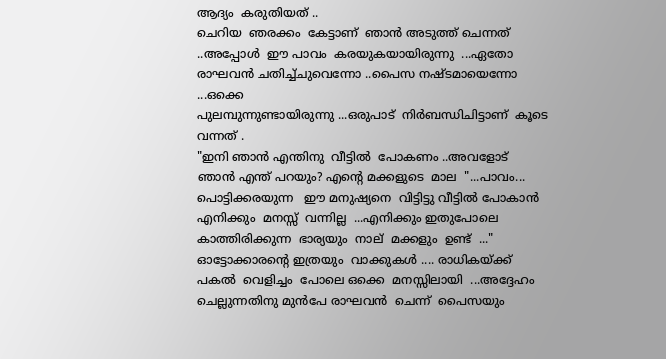ആദ്യം  കരുതിയത്‌ ..
ചെറിയ  ഞരക്കം  കേട്ടാണ്  ഞാന്‍ അടുത്ത് ചെന്നത്   ..അപ്പോള്‍  ഈ പാവം  കരയുകയായിരുന്നു  ...ഏതോ  രാഘവന്‍ ചതിച്ച്ചുവെന്നോ ..പൈസ നഷ്ടമായെന്നോ ...ഒക്കെ
പുലമ്പുന്നുണ്ടായിരുന്നു ...ഒരുപാട്  നിര്‍ബന്ധിചിട്ടാണ്  കൂടെ വന്നത് .
"ഇനി ഞാന്‍ എന്തിനു  വീട്ടില്‍  പോകണം ..അവളോട്‌
ഞാന്‍ എന്ത് പറയും? എന്‍റെ മക്കളുടെ  മാല  "...പാവം... പൊട്ടിക്കരയുന്ന   ഈ മനുഷ്യനെ  വിട്ടിട്ടു വീട്ടില്‍ പോകാന്‍
എനിക്കും  മനസ്സ്  വന്നില്ല  ...എനിക്കും ഇതുപോലെ  കാത്തിരിക്കുന്ന  ഭാര്യയും  നാല്  മക്കളും  ഉണ്ട്  ..."
ഓട്ടോക്കാരന്റെ ഇത്രയും  വാക്കുകള്‍ .... രാധികയ്ക്ക്  പകല്‍  വെളിച്ചം  പോലെ ഒക്കെ  മനസ്സിലായി  ...അദ്ദേഹം ചെല്ലുന്നതിനു മുന്‍പേ രാഘവന്‍  ചെന്ന്  പൈസയും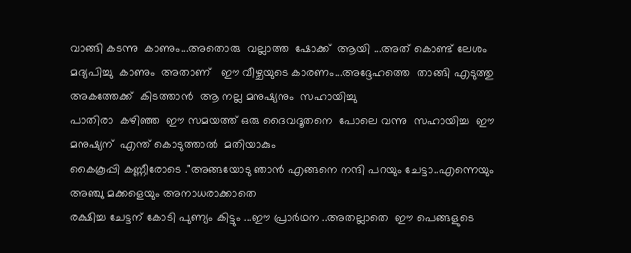വാങ്ങി കടന്നു  കാണും...അതൊരു  വല്ലാത്ത  ഷോക്ക്‌  ആയി ...അത് കൊണ്ട് ലേശം മദ്യപിച്ചു  കാണും  അതാണ്‌   ഈ വീഴ്ചയുടെ കാരണം...അദ്ദേഹത്തെ  താങ്ങി എടുത്തു  അകത്തേക്ക്  കിടത്താന്‍  ആ നല്ല മനുഷ്യനും  സഹായിച്ചു
പാതിരാ  കഴിഞ്ഞ  ഈ സമയത്ത് ഒരു ദൈവദൂതനെ  പോലെ വന്നു  സഹായിച്ച  ഈ മനുഷ്യന്  എന്ത് കൊടുത്താല്‍  മതിയാകും
കൈകൂപ്പി കണ്ണീരോടെ ."അങ്ങയോടു ഞാന്‍ എങ്ങനെ നന്ദി പറയും ചേട്ടാ..എന്നെയും അഞ്ചു മക്കളെയും അനാധരാക്കാതെ
രക്ഷിച്ച ചേട്ടന് കോടി പുണ്യം കിട്ടും ...ഈ പ്രാര്‍ഥന ..അതല്ലാതെ  ഈ പെങ്ങളുടെ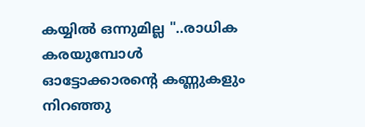കയ്യില്‍ ഒന്നുമില്ല "..രാധിക കരയുമ്പോള്‍
ഓട്ടോക്കാരന്റെ കണ്ണുകളും നിറഞ്ഞു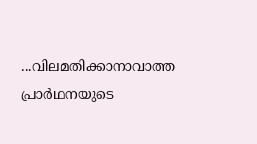...വിലമതിക്കാനാവാത്ത പ്രാര്‍ഥനയുടെ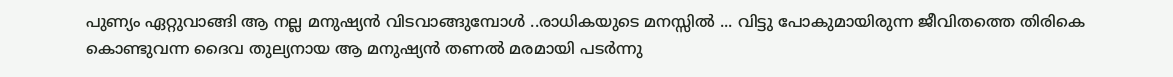പുണ്യം ഏറ്റുവാങ്ങി ആ നല്ല മനുഷ്യന്‍ വിടവാങ്ങുമ്പോള്‍ ..രാധികയുടെ മനസ്സില്‍ ... വിട്ടു പോകുമായിരുന്ന ജീവിതത്തെ തിരികെ കൊണ്ടുവന്ന ദൈവ തുല്യനായ ആ മനുഷ്യന്‍ തണല്‍ മരമായി പടര്‍ന്നു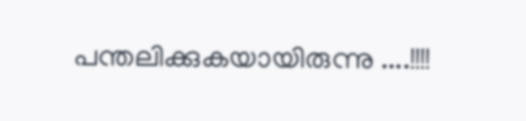പന്തലിക്കുകയായിരുന്നു ....!!!!